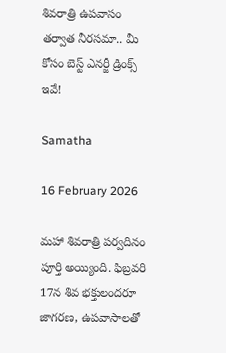శివరాత్రి ఉపవాసం తర్వాత నీరసమా.. మీ కోసం బెస్ట్ ఎనర్జీ డ్రింక్స్ ఇవే!

Samatha

16 February 2026

మహా శివరాత్రి పర్వదినం పూర్తి అయ్యింది. ఫిబ్రవరి 17న శివ భక్తులందరూ జాగరణ, ఉపవాసాలతో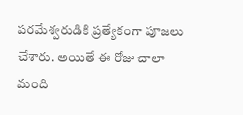పరమేశ్వరుడికి ప్రత్యేకంగా పూజలు చేశారు. అయితే ఈ రోజు చాలా మంది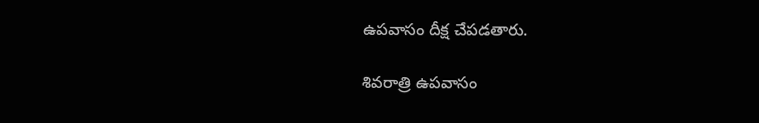ఉపవాసం దీక్ష చేపడతారు.

శివరాత్రి ఉపవాసం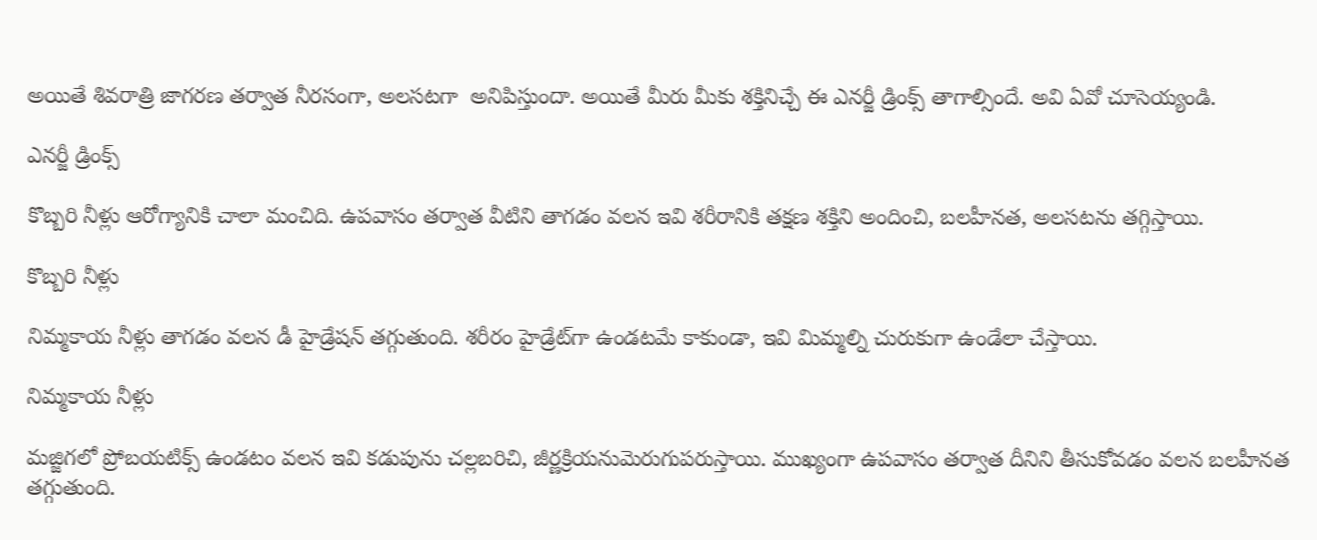అయితే శివరాత్రి జాగరణ తర్వాత నీరసంగా, అలసటగా  అనిపిస్తుందా. అయితే మీరు మీకు శక్తినిచ్చే ఈ ఎనర్జీ డ్రింక్స్ తాగాల్సిందే. అవి ఏవో చూసెయ్యండి.

ఎనర్జీ డ్రింక్స్

కొబ్బరి నీళ్లు ఆరోగ్యానికి చాలా మంచిది. ఉపవాసం తర్వాత వీటిని తాగడం వలన ఇవి శరీరానికి తక్షణ శక్తిని అందించి, బలహీనత, అలసటను తగ్గిస్తాయి.

కొబ్బరి నీళ్లు

నిమ్మకాయ నీళ్లు తాగడం వలన డీ హైడ్రేషన్ తగ్గుతుంది. శరీరం హైడ్రేట్‌గా ఉండటమే కాకుండా, ఇవి మిమ్మల్ని చురుకుగా ఉండేలా చేస్తాయి.

నిమ్మకాయ నీళ్లు

మజ్జిగలో ప్రోబయటిక్స్ ఉండటం వలన ఇవి కడుపును చల్లబరిచి, జీర్ణక్రియనుమెరుగుపరుస్తాయి. ముఖ్యంగా ఉపవాసం తర్వాత దీనిని తీసుకోవడం వలన బలహీనత తగ్గుతుంది.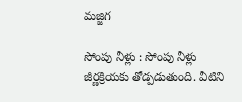మజ్జిగ

సోంపు నీళ్లు : సోంపు నీళ్లు జీర్ణక్రియకు తోడ్పడుతుంది. వీటిని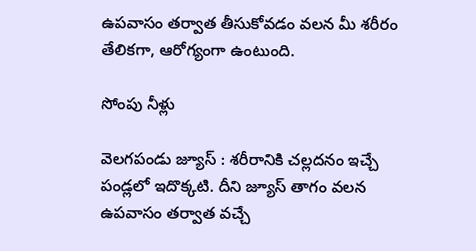ఉపవాసం తర్వాత తీసుకోవడం వలన మీ శరీరం తేలికగా, ఆరోగ్యంగా ఉంటుంది.

సోంపు నీళ్లు

వెలగపండు జ్యూస్ : శరీరానికి చల్లదనం ఇచ్చే పండ్లలో ఇదొక్కటి. దీని జ్యూస్ తాగం వలన ఉపవాసం తర్వాత వచ్చే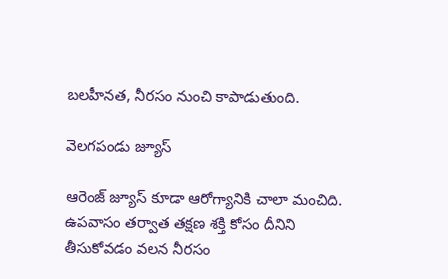బలహీనత, నీరసం నుంచి కాపాడుతుంది.

వెలగపండు జ్యూస్

ఆరెంజ్ జ్యూస్ కూడా ఆరోగ్యానికి చాలా మంచిది. ఉపవాసం తర్వాత తక్షణ శక్తి కోసం దీనిని తీసుకోవడం వలన నీరసం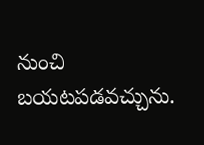నుంచి బయటపడవచ్చును.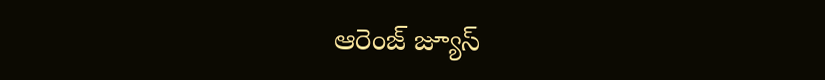ఆరెంజ్ జ్యూస్